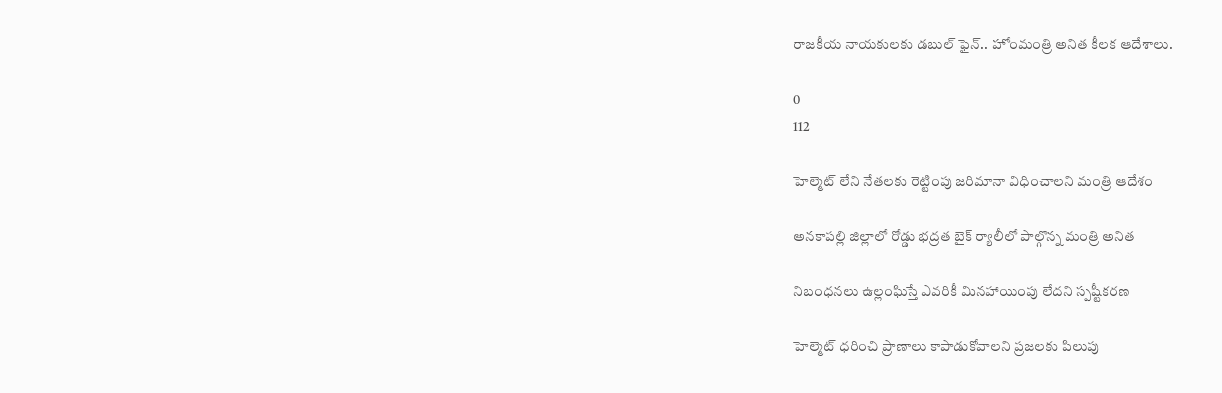రాజకీయ నాయకులకు డబుల్ ఫైన్.. హోంమంత్రి అనిత కీలక ఆదేశాలు.

0
112

హెల్మెట్ లేని నేతలకు రెట్టింపు జరిమానా విధించాలని మంత్రి ఆదేశం

అనకాపల్లి జిల్లాలో రోడ్డు భద్రత బైక్ ర్యాలీలో పాల్గొన్న మంత్రి అనిత‌

నిబంధనలు ఉల్లంఘిస్తే ఎవరికీ మినహాయింపు లేదని స్పష్టీక‌ర‌ణ‌

హెల్మెట్ ధరించి ప్రాణాలు కాపాడుకోవాలని ప్రజలకు పిలుపు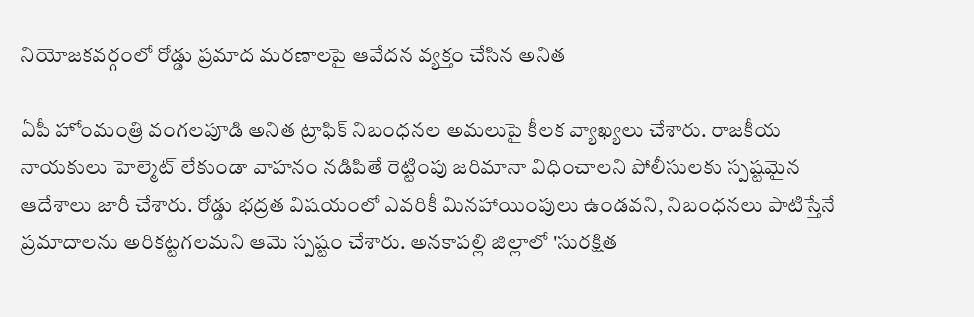నియోజకవర్గంలో రోడ్డు ప్రమాద మరణాలపై ఆవేదన వ్యక్తం చేసిన అనిత

ఏపీ హోంమంత్రి వంగలపూడి అనిత ట్రాఫిక్ నిబంధనల అమలుపై కీలక వ్యాఖ్యలు చేశారు. రాజకీయ నాయకులు హెల్మెట్ లేకుండా వాహనం నడిపితే రెట్టింపు జరిమానా విధించాలని పోలీసులకు స్పష్టమైన ఆదేశాలు జారీ చేశారు. రోడ్డు భద్రత విషయంలో ఎవరికీ మినహాయింపులు ఉండవని, నిబంధనలు పాటిస్తేనే ప్రమాదాలను అరికట్టగలమని ఆమె స్పష్టం చేశారు. అనకాపల్లి జిల్లాలో 'సురక్షిత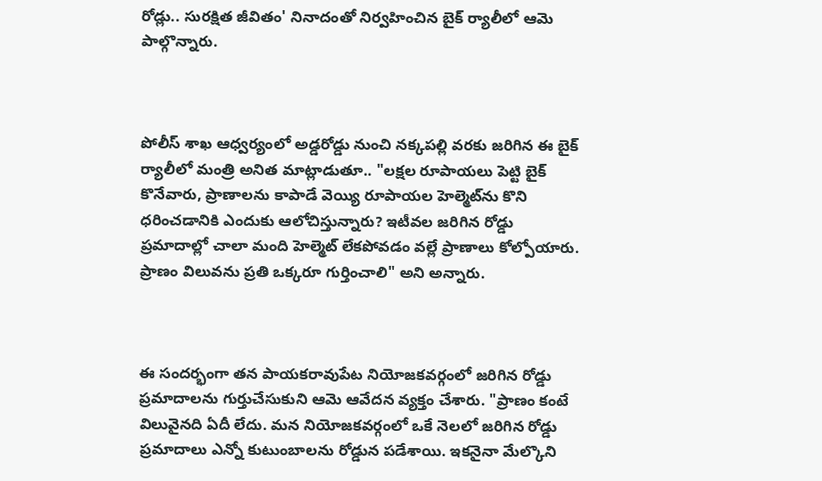రోడ్లు.. సురక్షిత జీవితం' నినాదంతో నిర్వహించిన బైక్ ర్యాలీలో ఆమె పాల్గొన్నారు.



పోలీస్ శాఖ ఆధ్వర్యంలో అడ్డరోడ్డు నుంచి నక్కపల్లి వరకు జరిగిన ఈ బైక్ ర్యాలీలో మంత్రి అనిత మాట్లాడుతూ.. "లక్షల రూపాయలు పెట్టి బైక్ కొనేవారు, ప్రాణాలను కాపాడే వెయ్యి రూపాయల హెల్మెట్‌ను కొని ధరించడానికి ఎందుకు ఆలోచిస్తున్నారు? ఇటీవల జరిగిన రోడ్డు ప్రమాదాల్లో చాలా మంది హెల్మెట్ లేకపోవడం వల్లే ప్రాణాలు కోల్పోయారు. ప్రాణం విలువను ప్రతి ఒక్కరూ గుర్తించాలి" అని అన్నారు.



ఈ సందర్భంగా తన పాయకరావుపేట నియోజకవర్గంలో జరిగిన రోడ్డు ప్రమాదాలను గుర్తుచేసుకుని ఆమె ఆవేదన వ్యక్తం చేశారు. "ప్రాణం కంటే విలువైనది ఏదీ లేదు. మన నియోజకవర్గంలో ఒకే నెలలో జరిగిన రోడ్డు ప్రమాదాలు ఎన్నో కుటుంబాలను రోడ్డున పడేశాయి. ఇకనైనా మేల్కొని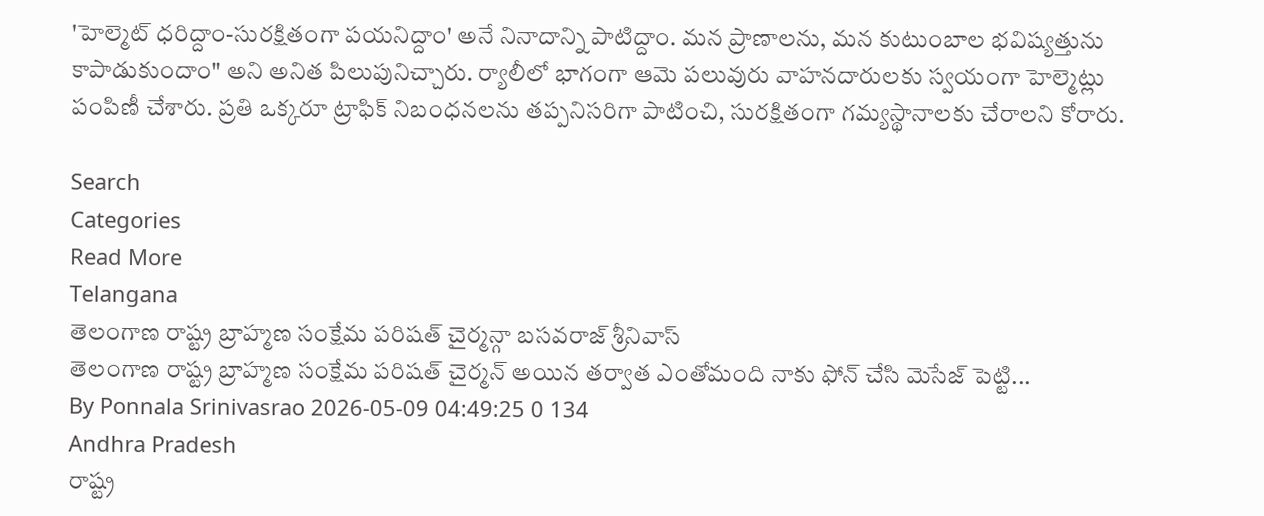'హెల్మెట్ ధరిద్దాం-సురక్షితంగా పయనిద్దాం' అనే నినాదాన్ని పాటిద్దాం. మన ప్రాణాలను, మన కుటుంబాల భవిష్యత్తును కాపాడుకుందాం" అని అనిత పిలుపునిచ్చారు. ర్యాలీలో భాగంగా ఆమె పలువురు వాహనదారులకు స్వయంగా హెల్మెట్లు పంపిణీ చేశారు. ప్రతి ఒక్కరూ ట్రాఫిక్ నిబంధనలను తప్పనిసరిగా పాటించి, సురక్షితంగా గమ్యస్థానాలకు చేరాలని కోరారు.

Search
Categories
Read More
Telangana
తెలంగాణ రాష్ట్ర బ్రాహ్మణ సంక్షేమ పరిషత్ చైర్మన్గా బసవరాజ్ శ్రీనివాస్
తెలంగాణ రాష్ట్ర బ్రాహ్మణ సంక్షేమ పరిషత్ చైర్మన్ అయిన తర్వాత ఎంతోమంది నాకు ఫోన్ చేసి మెసేజ్ పెట్టి...
By Ponnala Srinivasrao 2026-05-09 04:49:25 0 134
Andhra Pradesh
రాష్ట్ర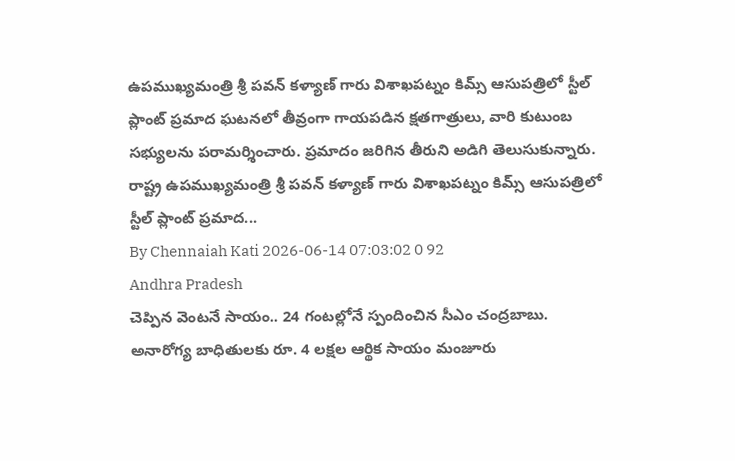ఉపముఖ్యమంత్రి శ్రీ పవన్ కళ్యాణ్ గారు విశాఖపట్నం కిమ్స్ ఆసుపత్రిలో స్టీల్ ప్లాంట్ ప్రమాద ఘటనలో తీవ్రంగా గాయపడిన క్షతగాత్రులు, వారి కుటుంబ సభ్యులను పరామర్శించారు. ప్రమాదం జరిగిన తీరుని అడిగి తెలుసుకున్నారు.
రాష్ట్ర ఉపముఖ్యమంత్రి శ్రీ పవన్ కళ్యాణ్ గారు విశాఖపట్నం కిమ్స్ ఆసుపత్రిలో స్టీల్ ప్లాంట్ ప్రమాద...
By Chennaiah Kati 2026-06-14 07:03:02 0 92
Andhra Pradesh
చెప్పిన వెంటనే సాయం.. 24 గంటల్లోనే స్పందించిన సీఎం చంద్రబాబు.
అనారోగ్య బాధితులకు రూ. 4 లక్షల ఆర్థిక సాయం మంజూరు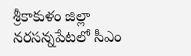శ్రీకాకుళం జిల్లా నరసన్నపేటలో సీఎం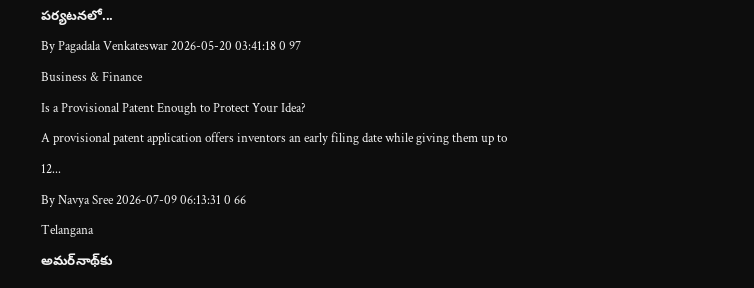పర్యటనలో...
By Pagadala Venkateswar 2026-05-20 03:41:18 0 97
Business & Finance
Is a Provisional Patent Enough to Protect Your Idea?
A provisional patent application offers inventors an early filing date while giving them up to 12...
By Navya Sree 2026-07-09 06:13:31 0 66
Telangana
అమర్‌నాథ్‌కు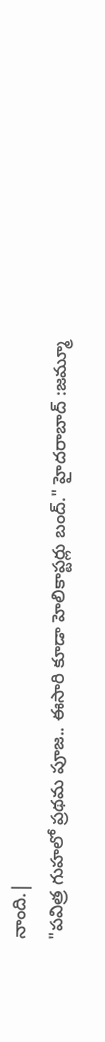నాంది.|
"పవిత్ర గుహలో ప్రథమ పూజ.. ఈసారి కూడా హెలికాప్టర్లు బంద్." హైదరాబాద్ :జమ్మూ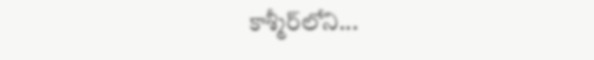కాశ్మీర్‌లోని...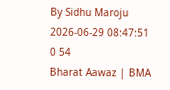By Sidhu Maroju 2026-06-29 08:47:51 0 54
Bharat Aawaz | BMA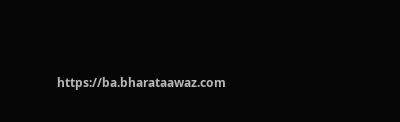https://ba.bharataawaz.com